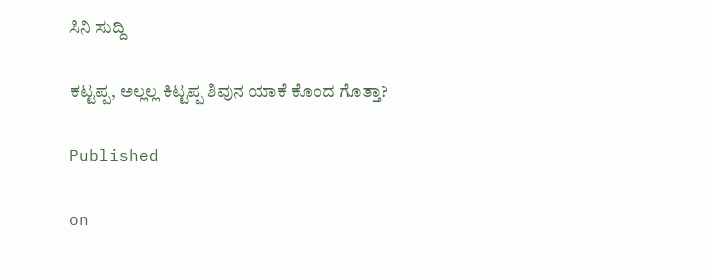ಸಿನಿ ಸುದ್ದಿ

ಕಟ್ಟಪ್ಪ, ಅಲ್ಲಲ್ಲ ಕಿಟ್ಟಪ್ಪ ಶಿವುನ ಯಾಕೆ ಕೊಂದ ಗೊತ್ತಾ?

Published

on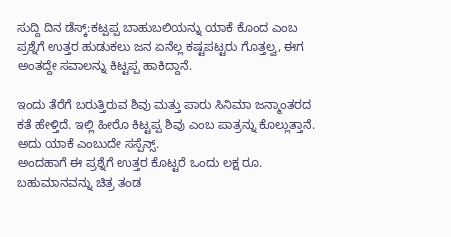ಸುದ್ದಿ ದಿನ ಡೆಸ್ಕ್:ಕಟ್ಪಪ್ಪ ಬಾಹುಬಲಿಯನ್ನು ಯಾಕೆ ಕೊಂದ ಎಂಬ ಪ್ರಶ್ನೆಗೆ ಉತ್ತರ ಹುಡುಕಲು ಜನ ಏನೆಲ್ಲ ಕಷ್ಟಪಟ್ಟರು ಗೊತ್ತಲ್ವ, ಈಗ ಅಂತದ್ದೇ ಸವಾಲನ್ನು ಕಿಟ್ಟಪ್ಪ ಹಾಕಿದ್ದಾನೆ.

ಇಂದು ತೆರೆಗೆ ಬರುತ್ತಿರುವ ಶಿವು ಮತ್ತು ಪಾರು ಸಿನಿಮಾ ಜನ್ಮಾಂತರದ ಕತೆ ಹೇಳ್ತಿದೆ. ಇಲ್ಲಿ ಹೀರೊ ಕಿಟ್ಟಪ್ಪ ಶಿವು ಎಂಬ ಪಾತ್ರನ್ನು ಕೊಲ್ಲುತ್ತಾನೆ. ಅದು ಯಾಕೆ ಎಂಬುದೇ ಸಸ್ಪೆನ್ಸ್.
ಅಂದಹಾಗೆ ಈ ಪ್ರಶ್ನೆಗೆ ಉತ್ತರ ಕೊಟ್ಟರೆ ಒಂದು ಲಕ್ಷ ರೂ. ಬಹುಮಾನವನ್ನು ಚಿತ್ರ ತಂಡ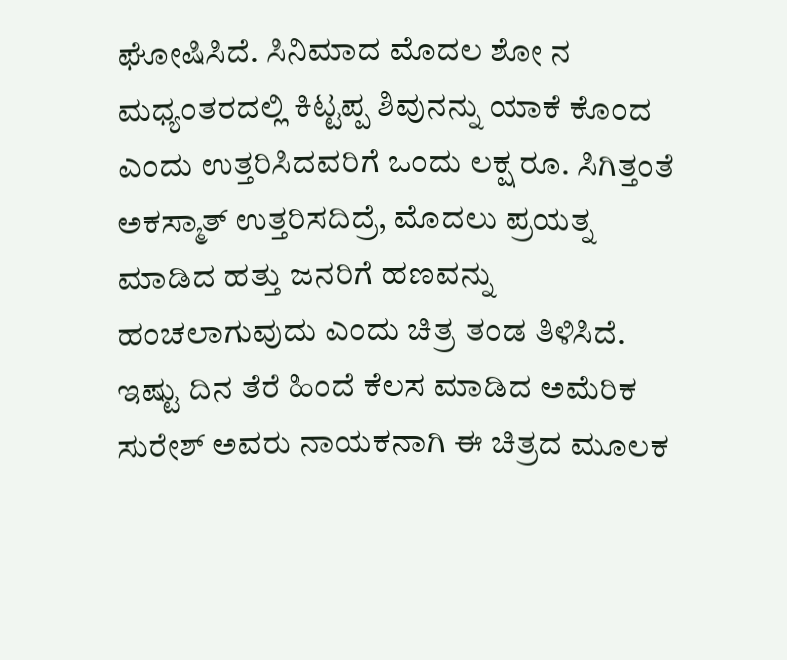ಘೋಷಿಸಿದೆ. ಸಿನಿಮಾದ ಮೊದಲ ಶೋ ನ ಮಧ್ಯಂತರದಲ್ಲಿ ಕಿಟ್ಟಪ್ಪ ಶಿವುನನ್ನು ಯಾಕೆ ಕೊಂದ ಎಂದು ಉತ್ತರಿಸಿದವರಿಗೆ ಒಂದು ಲಕ್ಷ ರೂ. ಸಿಗಿತ್ತಂತೆ ಅಕಸ್ಮಾತ್ ಉತ್ತರಿಸದಿದ್ರೆ, ಮೊದಲು ಪ್ರಯತ್ನ ಮಾಡಿದ ಹತ್ತು ಜನರಿಗೆ ಹಣವನ್ನು ಹಂಚಲಾಗುವುದು ಎಂದು ಚಿತ್ರ ತಂಡ ತಿಳಿಸಿದೆ.
ಇಷ್ಟು ದಿನ ತೆರೆ ಹಿಂದೆ ಕೆಲಸ ಮಾಡಿದ ಅಮೆರಿಕ ಸುರೇಶ್ ಅವರು ನಾಯಕನಾಗಿ ಈ ಚಿತ್ರದ ಮೂಲಕ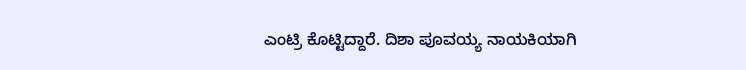ಎಂಟ್ರಿ ಕೊಟ್ಟಿದ್ದಾರೆ. ದಿಶಾ ಪೂವಯ್ಯ ನಾಯಕಿಯಾಗಿ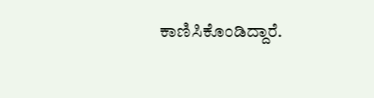ಕಾಣಿಸಿಕೊಂಡಿದ್ದಾರೆ.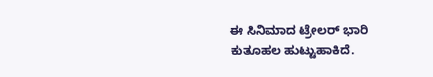ಈ ಸಿನಿಮಾದ ಟ್ರೇಲರ್ ಭಾರಿ ಕುತೂಹಲ ಹುಟ್ಟುಹಾಕಿದೆ.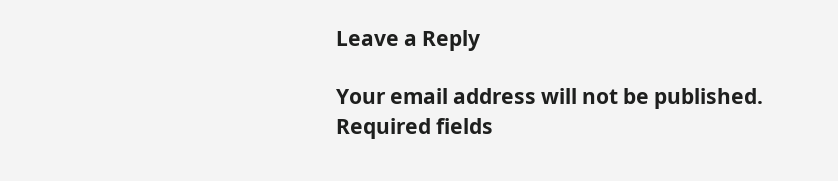Leave a Reply

Your email address will not be published. Required fields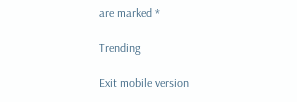are marked *

Trending

Exit mobile version